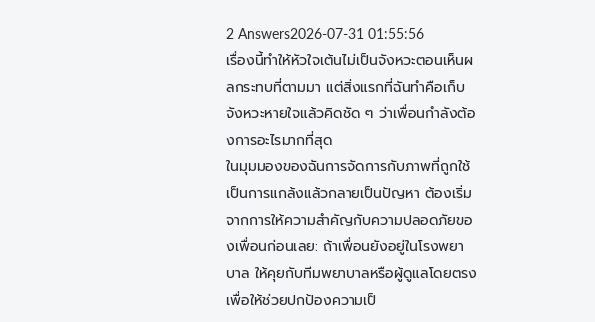2 Answers2026-07-31 01:55:56
เรื่องนี้ทำให้หัวใจเต้นไม่เป็นจังหวะตอนเห็นผลกระทบที่ตามมา แต่สิ่งแรกที่ฉันทำคือเก็บจังหวะหายใจแล้วคิดชัด ๆ ว่าเพื่อนกำลังต้องการอะไรมากที่สุด
ในมุมมองของฉันการจัดการกับภาพที่ถูกใช้เป็นการแกล้งแล้วกลายเป็นปัญหา ต้องเริ่มจากการให้ความสำคัญกับความปลอดภัยของเพื่อนก่อนเลย: ถ้าเพื่อนยังอยู่ในโรงพยาบาล ให้คุยกับทีมพยาบาลหรือผู้ดูแลโดยตรงเพื่อให้ช่วยปกป้องความเป็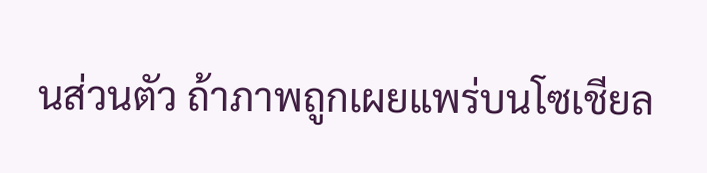นส่วนตัว ถ้าภาพถูกเผยแพร่บนโซเชียล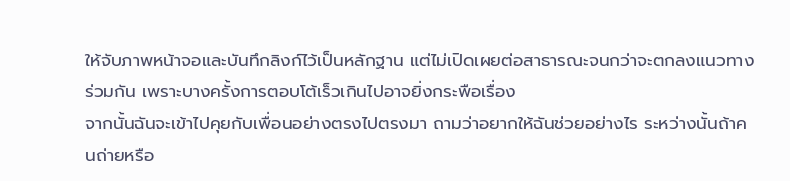ให้จับภาพหน้าจอและบันทึกลิงก์ไว้เป็นหลักฐาน แต่ไม่เปิดเผยต่อสาธารณะจนกว่าจะตกลงแนวทางร่วมกัน เพราะบางครั้งการตอบโต้เร็วเกินไปอาจยิ่งกระพือเรื่อง
จากนั้นฉันจะเข้าไปคุยกับเพื่อนอย่างตรงไปตรงมา ถามว่าอยากให้ฉันช่วยอย่างไร ระหว่างนั้นถ้าคนถ่ายหรือ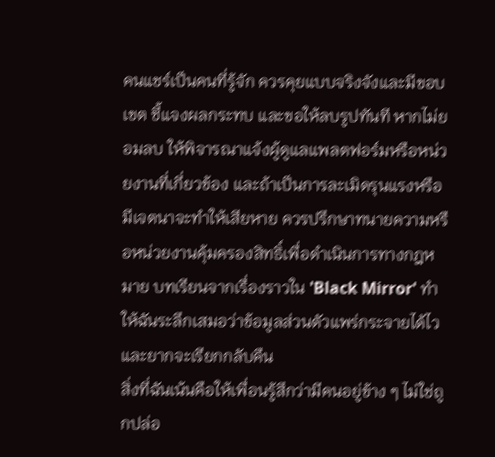คนแชร์เป็นคนที่รู้จัก ควรคุยแบบจริงจังและมีขอบเขต ชี้แจงผลกระทบ และขอให้ลบรูปทันที หากไม่ยอมลบ ให้พิจารณาแจ้งผู้ดูแลแพลตฟอร์มหรือหน่วยงานที่เกี่ยวข้อง และถ้าเป็นการละเมิดรุนแรงหรือมีเจตนาจะทำให้เสียหาย ควรปรึกษาทนายความหรือหน่วยงานคุ้มครองสิทธิ์เพื่อดำเนินการทางกฎหมาย บทเรียนจากเรื่องราวใน 'Black Mirror' ทำให้ฉันระลึกเสมอว่าข้อมูลส่วนตัวแพร่กระจายได้ไวและยากจะเรียกกลับคืน
สิ่งที่ฉันเน้นคือให้เพื่อนรู้สึกว่ามีคนอยู่ข้าง ๆ ไม่ใช่ถูกปล่อ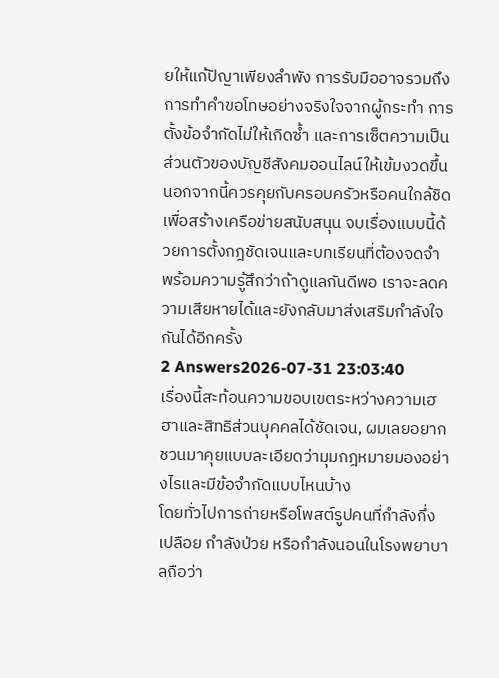ยให้แก้ปัญาเพียงลำพัง การรับมืออาจรวมถึงการทำคำขอโทษอย่างจริงใจจากผู้กระทำ การตั้งข้อจำกัดไม่ให้เกิดซ้ำ และการเซ็ตความเป็นส่วนตัวของบัญชีสังคมออนไลน์ให้เข้มงวดขึ้น นอกจากนี้ควรคุยกับครอบครัวหรือคนใกล้ชิดเพื่อสร้างเครือข่ายสนับสนุน จบเรื่องแบบนี้ด้วยการตั้งกฎชัดเจนและบทเรียนที่ต้องจดจำ พร้อมความรู้สึกว่าถ้าดูแลกันดีพอ เราจะลดความเสียหายได้และยังกลับมาส่งเสริมกำลังใจกันได้อีกครั้ง
2 Answers2026-07-31 23:03:40
เรื่องนี้สะท้อนความขอบเขตระหว่างความเฮฮาและสิทธิส่วนบุคคลได้ชัดเจน, ผมเลยอยากชวนมาคุยแบบละเอียดว่ามุมกฎหมายมองอย่างไรและมีข้อจำกัดแบบไหนบ้าง
โดยทั่วไปการถ่ายหรือโพสต์รูปคนที่กำลังกึ่งเปลือย กำลังป่วย หรือกำลังนอนในโรงพยาบาลถือว่า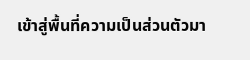เข้าสู่พื้นที่ความเป็นส่วนตัวมา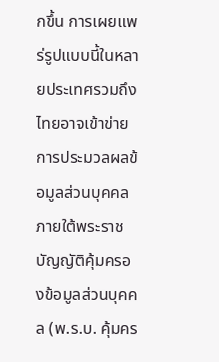กขึ้น การเผยแพร่รูปแบบนี้ในหลายประเทศรวมถึงไทยอาจเข้าข่ายการประมวลผลข้อมูลส่วนบุคคล ภายใต้พระราชบัญญัติคุ้มครองข้อมูลส่วนบุคคล (พ.ร.บ. คุ้มคร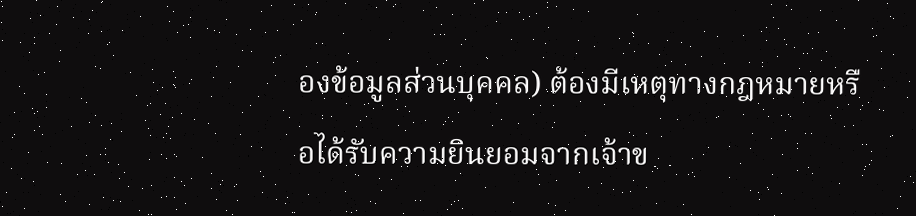องข้อมูลส่วนบุคคล) ต้องมีเหตุทางกฎหมายหรือได้รับความยินยอมจากเจ้าข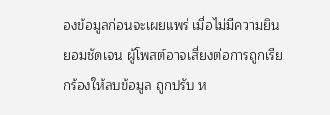องข้อมูลก่อนจะเผยแพร่ เมื่อไม่มีความยินยอมชัดเจน ผู้โพสต์อาจเสี่ยงต่อการถูกเรียกร้องให้ลบข้อมูล ถูกปรับ ห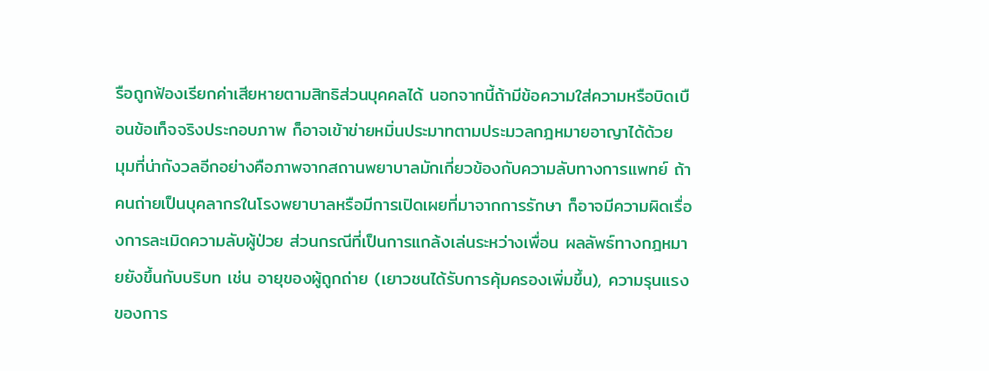รือถูกฟ้องเรียกค่าเสียหายตามสิทธิส่วนบุคคลได้ นอกจากนี้ถ้ามีข้อความใส่ความหรือบิดเบือนข้อเท็จจริงประกอบภาพ ก็อาจเข้าข่ายหมิ่นประมาทตามประมวลกฎหมายอาญาได้ด้วย
มุมที่น่ากังวลอีกอย่างคือภาพจากสถานพยาบาลมักเกี่ยวข้องกับความลับทางการแพทย์ ถ้าคนถ่ายเป็นบุคลากรในโรงพยาบาลหรือมีการเปิดเผยที่มาจากการรักษา ก็อาจมีความผิดเรื่องการละเมิดความลับผู้ป่วย ส่วนกรณีที่เป็นการแกล้งเล่นระหว่างเพื่อน ผลลัพธ์ทางกฎหมายยังขึ้นกับบริบท เช่น อายุของผู้ถูกถ่าย (เยาวชนได้รับการคุ้มครองเพิ่มขึ้น), ความรุนแรงของการ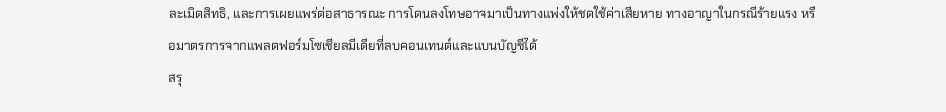ละเมิดสิทธิ, และการเผยแพร่ต่อสาธารณะ การโดนลงโทษอาจมาเป็นทางแพ่งให้ชดใช้ค่าเสียหาย ทางอาญาในกรณีร้ายแรง หรือมาตรการจากแพลตฟอร์มโซเชียลมีเดียที่ลบคอนเทนต์และแบนบัญชีได้
สรุ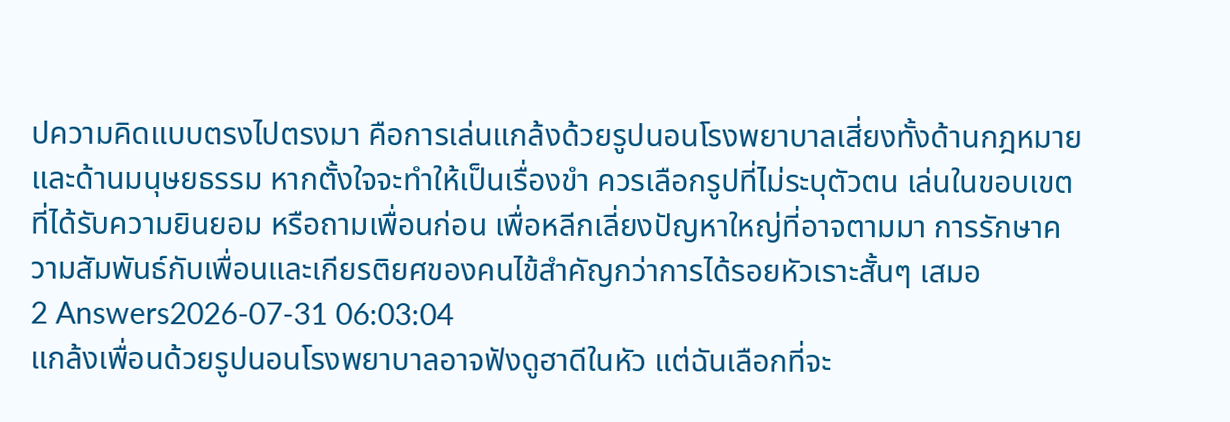ปความคิดแบบตรงไปตรงมา คือการเล่นแกล้งด้วยรูปนอนโรงพยาบาลเสี่ยงทั้งด้านกฎหมายและด้านมนุษยธรรม หากตั้งใจจะทำให้เป็นเรื่องขำ ควรเลือกรูปที่ไม่ระบุตัวตน เล่นในขอบเขตที่ได้รับความยินยอม หรือถามเพื่อนก่อน เพื่อหลีกเลี่ยงปัญหาใหญ่ที่อาจตามมา การรักษาความสัมพันธ์กับเพื่อนและเกียรติยศของคนไข้สำคัญกว่าการได้รอยหัวเราะสั้นๆ เสมอ
2 Answers2026-07-31 06:03:04
แกล้งเพื่อนด้วยรูปนอนโรงพยาบาลอาจฟังดูฮาดีในหัว แต่ฉันเลือกที่จะ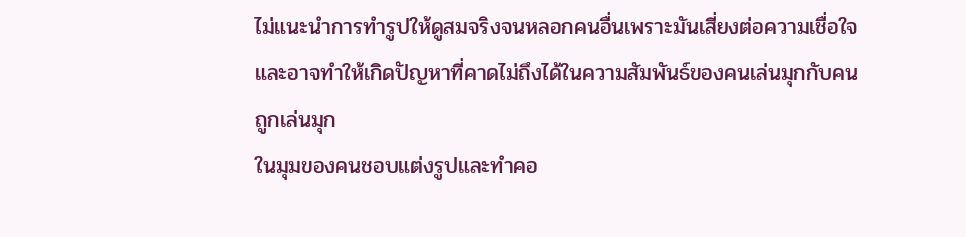ไม่แนะนำการทำรูปให้ดูสมจริงจนหลอกคนอื่นเพราะมันเสี่ยงต่อความเชื่อใจและอาจทำให้เกิดปัญหาที่คาดไม่ถึงได้ในความสัมพันธ์ของคนเล่นมุกกับคนถูกเล่นมุก
ในมุมของคนชอบแต่งรูปและทำคอ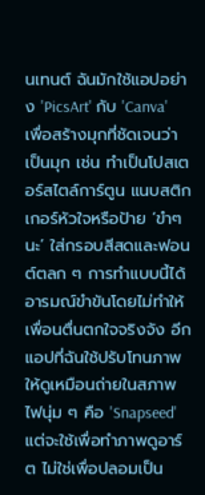นเทนต์ ฉันมักใช้แอปอย่าง 'PicsArt' กับ 'Canva' เพื่อสร้างมุกที่ชัดเจนว่าเป็นมุก เช่น ทำเป็นโปสเตอร์สไตล์การ์ตูน แนบสติกเกอร์หัวใจหรือป้าย ‘ขำๆ นะ’ ใส่กรอบสีสดและฟอนต์ตลก ๆ การทำแบบนี้ได้อารมณ์ขำขันโดยไม่ทำให้เพื่อนตื่นตกใจจริงจัง อีกแอปที่ฉันใช้ปรับโทนภาพให้ดูเหมือนถ่ายในสภาพไฟนุ่ม ๆ คือ 'Snapseed' แต่จะใช้เพื่อทำภาพดูอาร์ต ไม่ใช่เพื่อปลอมเป็น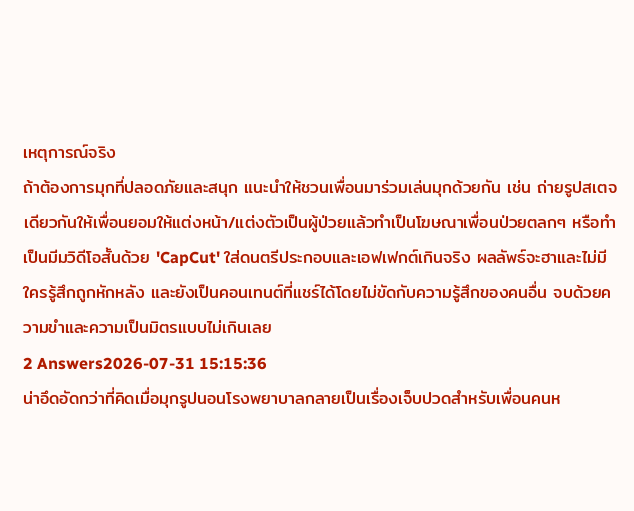เหตุการณ์จริง
ถ้าต้องการมุกที่ปลอดภัยและสนุก แนะนำให้ชวนเพื่อนมาร่วมเล่นมุกด้วยกัน เช่น ถ่ายรูปสเตจเดียวกันให้เพื่อนยอมให้แต่งหน้า/แต่งตัวเป็นผู้ป่วยแล้วทำเป็นโฆษณาเพื่อนป่วยตลกๆ หรือทำเป็นมีมวิดีโอสั้นด้วย 'CapCut' ใส่ดนตรีประกอบและเอฟเฟกต์เกินจริง ผลลัพธ์จะฮาและไม่มีใครรู้สึกถูกหักหลัง และยังเป็นคอนเทนต์ที่แชร์ได้โดยไม่ขัดกับความรู้สึกของคนอื่น จบด้วยความขำและความเป็นมิตรแบบไม่เกินเลย
2 Answers2026-07-31 15:15:36
น่าอึดอัดกว่าที่คิดเมื่อมุกรูปนอนโรงพยาบาลกลายเป็นเรื่องเจ็บปวดสำหรับเพื่อนคนห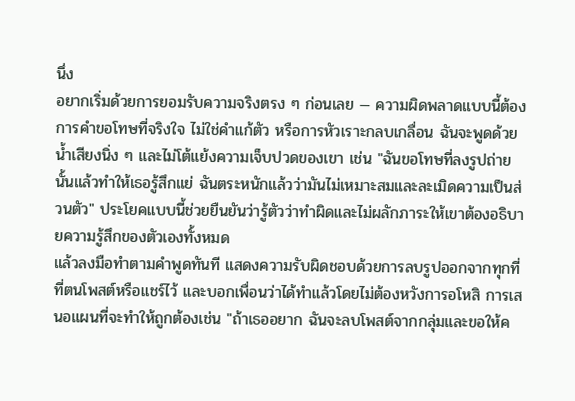นึ่ง
อยากเริ่มด้วยการยอมรับความจริงตรง ๆ ก่อนเลย — ความผิดพลาดแบบนี้ต้องการคำขอโทษที่จริงใจ ไม่ใช่คำแก้ตัว หรือการหัวเราะกลบเกลื่อน ฉันจะพูดด้วยน้ำเสียงนิ่ง ๆ และไม่โต้แย้งความเจ็บปวดของเขา เช่น "ฉันขอโทษที่ลงรูปถ่ายนั้นแล้วทำให้เธอรู้สึกแย่ ฉันตระหนักแล้วว่ามันไม่เหมาะสมและละเมิดความเป็นส่วนตัว" ประโยคแบบนี้ช่วยยืนยันว่ารู้ตัวว่าทำผิดและไม่ผลักภาระให้เขาต้องอธิบายความรู้สึกของตัวเองทั้งหมด
แล้วลงมือทำตามคำพูดทันที แสดงความรับผิดชอบด้วยการลบรูปออกจากทุกที่ที่ตนโพสต์หรือแชร์ไว้ และบอกเพื่อนว่าได้ทำแล้วโดยไม่ต้องหวังการอโหสิ การเสนอแผนที่จะทำให้ถูกต้องเช่น "ถ้าเธออยาก ฉันจะลบโพสต์จากกลุ่มและขอให้ค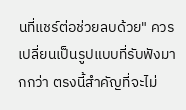นที่แชร์ต่อช่วยลบด้วย" ควรเปลี่ยนเป็นรูปแบบที่รับฟังมากกว่า ตรงนี้สำคัญที่จะไม่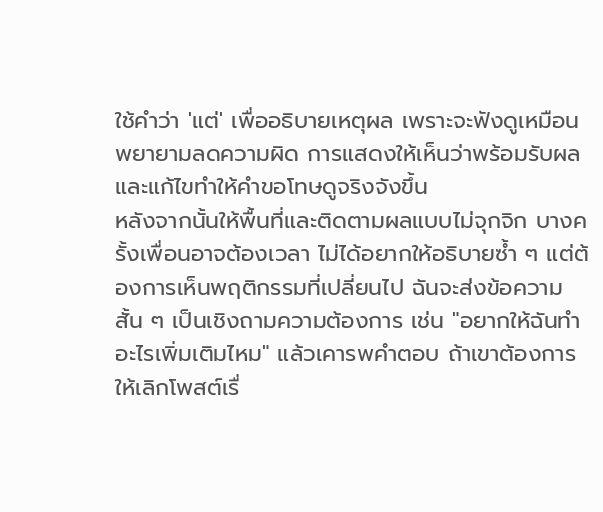ใช้คำว่า 'แต่' เพื่ออธิบายเหตุผล เพราะจะฟังดูเหมือนพยายามลดความผิด การแสดงให้เห็นว่าพร้อมรับผลและแก้ไขทำให้คำขอโทษดูจริงจังขึ้น
หลังจากนั้นให้พื้นที่และติดตามผลแบบไม่จุกจิก บางครั้งเพื่อนอาจต้องเวลา ไม่ได้อยากให้อธิบายซ้ำ ๆ แต่ต้องการเห็นพฤติกรรมที่เปลี่ยนไป ฉันจะส่งข้อความสั้น ๆ เป็นเชิงถามความต้องการ เช่น "อยากให้ฉันทำอะไรเพิ่มเติมไหม" แล้วเคารพคำตอบ ถ้าเขาต้องการให้เลิกโพสต์เรื่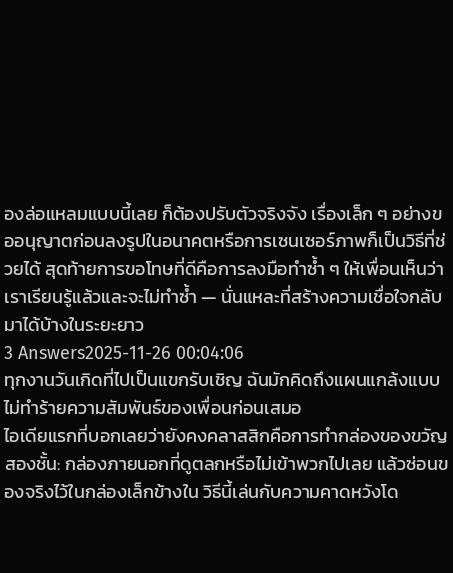องล่อแหลมแบบนี้เลย ก็ต้องปรับตัวจริงจัง เรื่องเล็ก ๆ อย่างขออนุญาตก่อนลงรูปในอนาคตหรือการเซนเซอร์ภาพก็เป็นวิธีที่ช่วยได้ สุดท้ายการขอโทษที่ดีคือการลงมือทำซ้ำ ๆ ให้เพื่อนเห็นว่าเราเรียนรู้แล้วและจะไม่ทำซ้ำ — นั่นแหละที่สร้างความเชื่อใจกลับมาได้บ้างในระยะยาว
3 Answers2025-11-26 00:04:06
ทุกงานวันเกิดที่ไปเป็นแขกรับเชิญ ฉันมักคิดถึงแผนแกล้งแบบไม่ทำร้ายความสัมพันธ์ของเพื่อนก่อนเสมอ
ไอเดียแรกที่บอกเลยว่ายังคงคลาสสิกคือการทำกล่องของขวัญสองชั้น: กล่องภายนอกที่ดูตลกหรือไม่เข้าพวกไปเลย แล้วซ่อนของจริงไว้ในกล่องเล็กข้างใน วิธีนี้เล่นกับความคาดหวังโด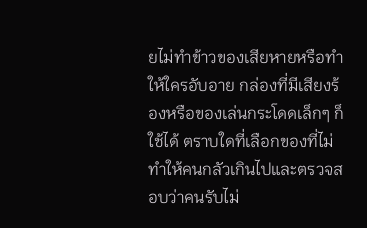ยไม่ทำข้าวของเสียหายหรือทำให้ใครอับอาย กล่องที่มีเสียงร้องหรือของเล่นกระโดดเล็กๆ ก็ใช้ได้ ตราบใดที่เลือกของที่ไม่ทำให้คนกลัวเกินไปและตรวจสอบว่าคนรับไม่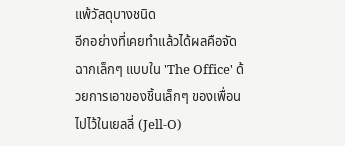แพ้วัสดุบางชนิด
อีกอย่างที่เคยทำแล้วได้ผลคือจัดฉากเล็กๆ แบบใน 'The Office' ด้วยการเอาของชิ้นเล็กๆ ของเพื่อนไปไว้ในเยลลี่ (Jell-O)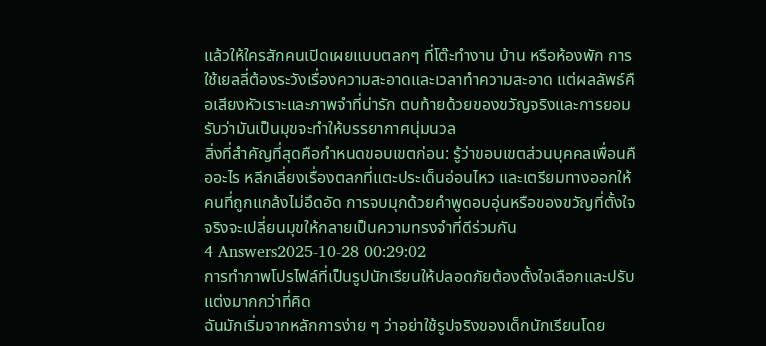แล้วให้ใครสักคนเปิดเผยแบบตลกๆ ที่โต๊ะทำงาน บ้าน หรือห้องพัก การใช้เยลลี่ต้องระวังเรื่องความสะอาดและเวลาทำความสะอาด แต่ผลลัพธ์คือเสียงหัวเราะและภาพจำที่น่ารัก ตบท้ายด้วยของขวัญจริงและการยอมรับว่ามันเป็นมุขจะทำให้บรรยากาศนุ่มนวล
สิ่งที่สำคัญที่สุดคือกำหนดขอบเขตก่อน: รู้ว่าขอบเขตส่วนบุคคลเพื่อนคืออะไร หลีกเลี่ยงเรื่องตลกที่แตะประเด็นอ่อนไหว และเตรียมทางออกให้คนที่ถูกแกล้งไม่อึดอัด การจบมุกด้วยคำพูดอบอุ่นหรือของขวัญที่ตั้งใจจริงจะเปลี่ยนมุขให้กลายเป็นความทรงจำที่ดีร่วมกัน
4 Answers2025-10-28 00:29:02
การทำภาพโปรไฟล์ที่เป็นรูปนักเรียนให้ปลอดภัยต้องตั้งใจเลือกและปรับแต่งมากกว่าที่คิด
ฉันมักเริ่มจากหลักการง่าย ๆ ว่าอย่าใช้รูปจริงของเด็กนักเรียนโดย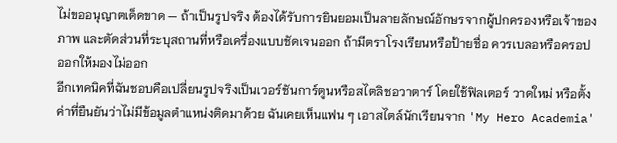ไม่ขออนุญาตเด็ดขาด — ถ้าเป็นรูปจริง ต้องได้รับการยินยอมเป็นลายลักษณ์อักษรจากผู้ปกครองหรือเจ้าของภาพ และตัดส่วนที่ระบุสถานที่หรือเครื่องแบบชัดเจนออก ถ้ามีตราโรงเรียนหรือป้ายชื่อ ควรเบลอหรือครอปออกให้มองไม่ออก
อีกเทคนิคที่ฉันชอบคือเปลี่ยนรูปจริงเป็นเวอร์ชันการ์ตูนหรือสไตลิชอวาตาร์ โดยใช้ฟิลเตอร์ วาดใหม่ หรือตั้งค่าที่ยืนยันว่าไม่มีข้อมูลตำแหน่งติดมาด้วย ฉันเคยเห็นแฟน ๆ เอาสไตล์นักเรียนจาก 'My Hero Academia'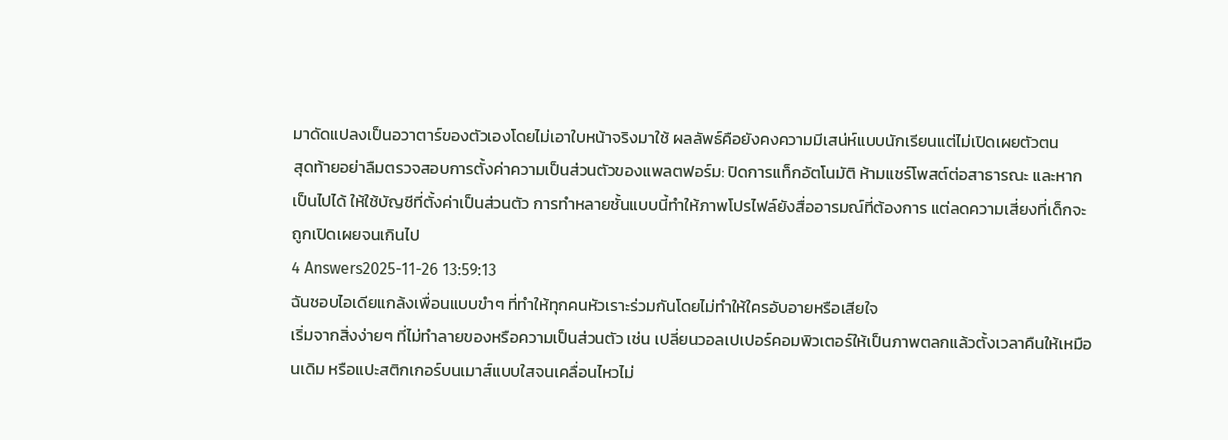มาดัดแปลงเป็นอวาตาร์ของตัวเองโดยไม่เอาใบหน้าจริงมาใช้ ผลลัพธ์คือยังคงความมีเสน่ห์แบบนักเรียนแต่ไม่เปิดเผยตัวตน
สุดท้ายอย่าลืมตรวจสอบการตั้งค่าความเป็นส่วนตัวของแพลตฟอร์ม: ปิดการแท็กอัตโนมัติ ห้ามแชร์โพสต์ต่อสาธารณะ และหากเป็นไปได้ ให้ใช้บัญชีที่ตั้งค่าเป็นส่วนตัว การทำหลายชั้นแบบนี้ทำให้ภาพโปรไฟล์ยังสื่ออารมณ์ที่ต้องการ แต่ลดความเสี่ยงที่เด็กจะถูกเปิดเผยจนเกินไป
4 Answers2025-11-26 13:59:13
ฉันชอบไอเดียแกล้งเพื่อนแบบขำๆ ที่ทำให้ทุกคนหัวเราะร่วมกันโดยไม่ทำให้ใครอับอายหรือเสียใจ
เริ่มจากสิ่งง่ายๆ ที่ไม่ทำลายของหรือความเป็นส่วนตัว เช่น เปลี่ยนวอลเปเปอร์คอมพิวเตอร์ให้เป็นภาพตลกแล้วตั้งเวลาคืนให้เหมือนเดิม หรือแปะสติกเกอร์บนเมาส์แบบใสจนเคลื่อนไหวไม่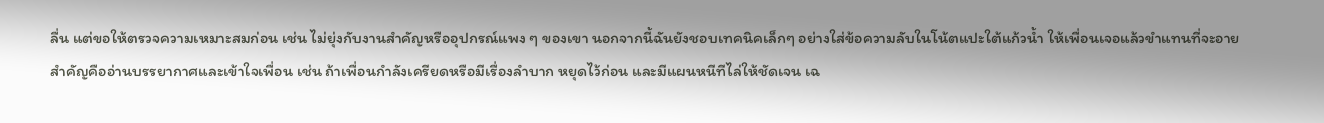ลื่น แต่ขอให้ตรวจความเหมาะสมก่อน เช่น ไม่ยุ่งกับงานสำคัญหรืออุปกรณ์แพง ๆ ของเขา นอกจากนี้ฉันยังชอบเทคนิคเล็กๆ อย่างใส่ข้อความลับในโน้ตแปะใต้แก้วน้ำ ให้เพื่อนเจอแล้วขำแทนที่จะอาย
สำคัญคืออ่านบรรยากาศและเข้าใจเพื่อน เช่น ถ้าเพื่อนกำลังเครียดหรือมีเรื่องลำบาก หยุดไว้ก่อน และมีแผนหนีทีไล่ให้ชัดเจน เฉ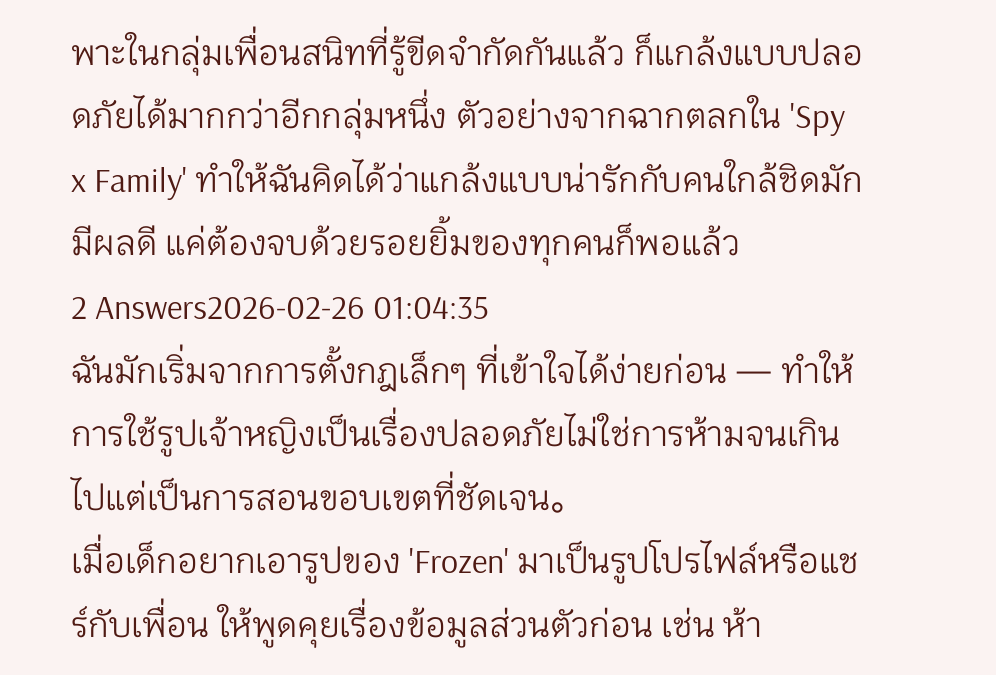พาะในกลุ่มเพื่อนสนิทที่รู้ขีดจำกัดกันแล้ว ก็แกล้งแบบปลอดภัยได้มากกว่าอีกกลุ่มหนึ่ง ตัวอย่างจากฉากตลกใน 'Spy x Family' ทำให้ฉันคิดได้ว่าแกล้งแบบน่ารักกับคนใกล้ชิดมักมีผลดี แค่ต้องจบด้วยรอยยิ้มของทุกคนก็พอแล้ว
2 Answers2026-02-26 01:04:35
ฉันมักเริ่มจากการตั้งกฎเล็กๆ ที่เข้าใจได้ง่ายก่อน — ทำให้การใช้รูปเจ้าหญิงเป็นเรื่องปลอดภัยไม่ใช่การห้ามจนเกินไปแต่เป็นการสอนขอบเขตที่ชัดเจน。
เมื่อเด็กอยากเอารูปของ 'Frozen' มาเป็นรูปโปรไฟล์หรือแชร์กับเพื่อน ให้พูดคุยเรื่องข้อมูลส่วนตัวก่อน เช่น ห้า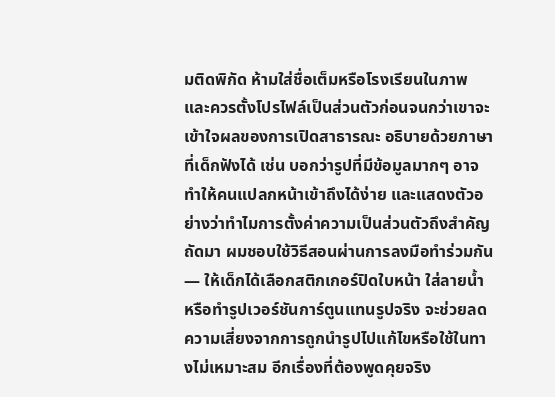มติดพิกัด ห้ามใส่ชื่อเต็มหรือโรงเรียนในภาพ และควรตั้งโปรไฟล์เป็นส่วนตัวก่อนจนกว่าเขาจะเข้าใจผลของการเปิดสาธารณะ อธิบายด้วยภาษาที่เด็กฟังได้ เช่น บอกว่ารูปที่มีข้อมูลมากๆ อาจทำให้คนแปลกหน้าเข้าถึงได้ง่าย และแสดงตัวอย่างว่าทำไมการตั้งค่าความเป็นส่วนตัวถึงสำคัญ
ถัดมา ผมชอบใช้วิธีสอนผ่านการลงมือทำร่วมกัน — ให้เด็กได้เลือกสติกเกอร์ปิดใบหน้า ใส่ลายน้ำ หรือทำรูปเวอร์ชันการ์ตูนแทนรูปจริง จะช่วยลดความเสี่ยงจากการถูกนำรูปไปแก้ไขหรือใช้ในทางไม่เหมาะสม อีกเรื่องที่ต้องพูดคุยจริง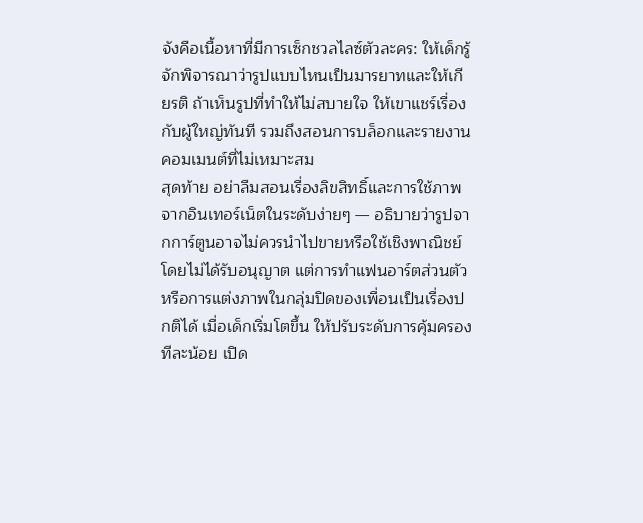จังคือเนื้อหาที่มีการเซ็กชวลไลซ์ตัวละคร: ให้เด็กรู้จักพิจารณาว่ารูปแบบไหนเป็นมารยาทและให้เกียรติ ถ้าเห็นรูปที่ทำให้ไม่สบายใจ ให้เขาแชร์เรื่องกับผู้ใหญ่ทันที รวมถึงสอนการบล็อกและรายงานคอมเมนต์ที่ไม่เหมาะสม
สุดท้าย อย่าลืมสอนเรื่องลิขสิทธิ์และการใช้ภาพจากอินเทอร์เน็ตในระดับง่ายๆ — อธิบายว่ารูปจากการ์ตูนอาจไม่ควรนำไปขายหรือใช้เชิงพาณิชย์โดยไม่ได้รับอนุญาต แต่การทำแฟนอาร์ตส่วนตัวหรือการแต่งภาพในกลุ่มปิดของเพื่อนเป็นเรื่องปกติได้ เมื่อเด็กเริ่มโตขึ้น ให้ปรับระดับการคุ้มครองทีละน้อย เปิด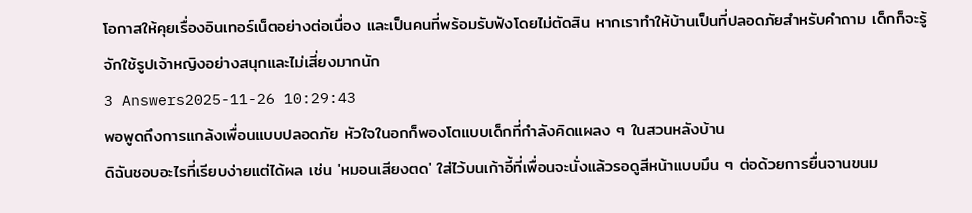โอกาสให้คุยเรื่องอินเทอร์เน็ตอย่างต่อเนื่อง และเป็นคนที่พร้อมรับฟังโดยไม่ตัดสิน หากเราทำให้บ้านเป็นที่ปลอดภัยสำหรับคำถาม เด็กก็จะรู้จักใช้รูปเจ้าหญิงอย่างสนุกและไม่เสี่ยงมากนัก
3 Answers2025-11-26 10:29:43
พอพูดถึงการแกล้งเพื่อนแบบปลอดภัย หัวใจในอกก็พองโตแบบเด็กที่กำลังคิดแผลง ๆ ในสวนหลังบ้าน
ดิฉันชอบอะไรที่เรียบง่ายแต่ได้ผล เช่น 'หมอนเสียงตด' ใส่ไว้บนเก้าอี้ที่เพื่อนจะนั่งแล้วรอดูสีหน้าแบบมึน ๆ ต่อด้วยการยื่นจานขนม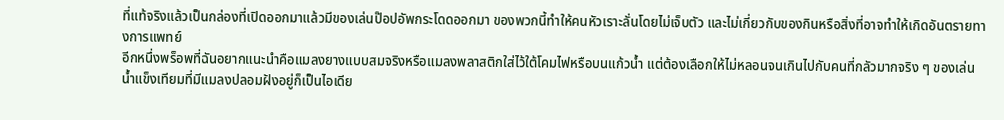ที่แท้จริงแล้วเป็นกล่องที่เปิดออกมาแล้วมีของเล่นป๊อปอัพกระโดดออกมา ของพวกนี้ทำให้คนหัวเราะลั่นโดยไม่เจ็บตัว และไม่เกี่ยวกับของกินหรือสิ่งที่อาจทำให้เกิดอันตรายทางการแพทย์
อีกหนึ่งพร็อพที่ฉันอยากแนะนำคือแมลงยางแบบสมจริงหรือแมลงพลาสติกใส่ไว้ใต้โคมไฟหรือบนแก้วน้ำ แต่ต้องเลือกให้ไม่หลอนจนเกินไปกับคนที่กลัวมากจริง ๆ ของเล่นน้ำแข็งเทียมที่มีแมลงปลอมฝังอยู่ก็เป็นไอเดีย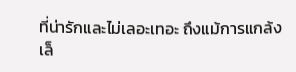ที่น่ารักและไม่เลอะเทอะ ถึงแม้การแกล้งเล็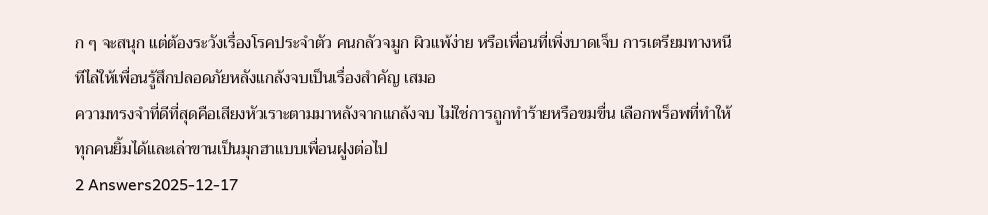ก ๆ จะสนุก แต่ต้องระวังเรื่องโรคประจำตัว คนกลัวจมูก ผิวแพ้ง่าย หรือเพื่อนที่เพิ่งบาดเจ็บ การเตรียมทางหนีทีไล่ให้เพื่อนรู้สึกปลอดภัยหลังแกล้งจบเป็นเรื่องสำคัญ เสมอ
ความทรงจำที่ดีที่สุดคือเสียงหัวเราะตามมาหลังจากแกล้งจบ ไม่ใช่การถูกทำร้ายหรือขมขื่น เลือกพร็อพที่ทำให้ทุกคนยิ้มได้และเล่าขานเป็นมุกฮาแบบเพื่อนฝูงต่อไป
2 Answers2025-12-17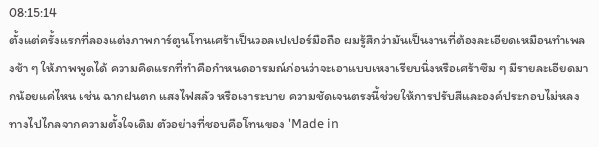08:15:14
ตั้งแต่ครั้งแรกที่ลองแต่งภาพการ์ตูนโทนเศร้าเป็นวอลเปเปอร์มือถือ ผมรู้สึกว่ามันเป็นงานที่ต้องละเอียดเหมือนทำเพลงช้า ๆ ให้ภาพพูดได้ ความคิดแรกที่ทำคือกำหนดอารมณ์ก่อนว่าจะเอาแบบเหงาเรียบนิ่งหรือเศร้าซึม ๆ มีรายละเอียดมากน้อยแค่ไหน เช่น ฉากฝนตก แสงไฟสลัว หรือเงาระบาย ความชัดเจนตรงนี้ช่วยให้การปรับสีและองค์ประกอบไม่หลงทางไปไกลจากความตั้งใจเดิม ตัวอย่างที่ชอบคือโทนของ 'Made in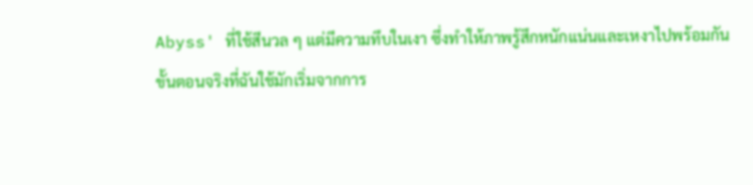Abyss' ที่ใช้สีนวล ๆ แต่มีความทึบในเงา ซึ่งทำให้ภาพรู้สึกหนักแน่นและเหงาไปพร้อมกัน
ขั้นตอนจริงที่ฉันใช้มักเริ่มจากการ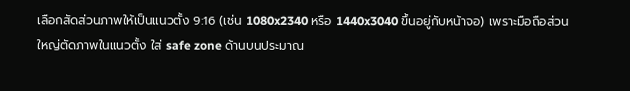เลือกสัดส่วนภาพให้เป็นแนวตั้ง 9:16 (เช่น 1080x2340 หรือ 1440x3040 ขึ้นอยู่กับหน้าจอ) เพราะมือถือส่วนใหญ่ตัดภาพในแนวตั้ง ใส่ safe zone ด้านบนประมาณ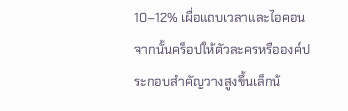10–12% เผื่อแถบเวลาและไอคอน จากนั้นคร็อปให้ตัวละครหรือองค์ประกอบสำคัญวางสูงขึ้นเล็กน้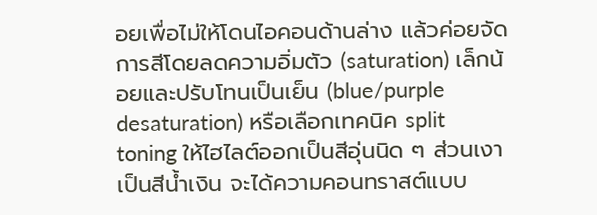อยเพื่อไม่ให้โดนไอคอนด้านล่าง แล้วค่อยจัดการสีโดยลดความอิ่มตัว (saturation) เล็กน้อยและปรับโทนเป็นเย็น (blue/purple desaturation) หรือเลือกเทคนิค split toning ให้ไฮไลต์ออกเป็นสีอุ่นนิด ๆ ส่วนเงาเป็นสีน้ำเงิน จะได้ความคอนทราสต์แบบ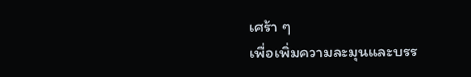เศร้า ๆ
เพื่อเพิ่มความละมุนและบรร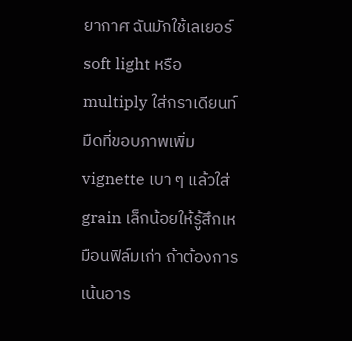ยากาศ ฉันมักใช้เลเยอร์ soft light หรือ multiply ใส่กราเดียนท์มืดที่ขอบภาพเพิ่ม vignette เบา ๆ แล้วใส่ grain เล็กน้อยให้รู้สึกเหมือนฟิล์มเก่า ถ้าต้องการเน้นอาร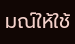มณ์ให้ใช้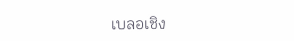เบลอเชิง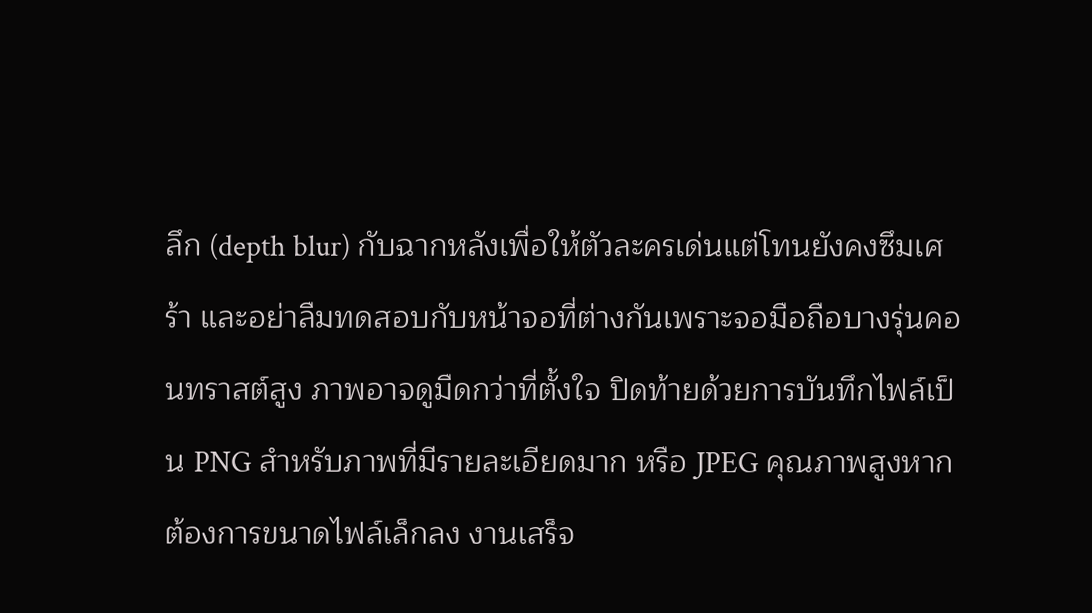ลึก (depth blur) กับฉากหลังเพื่อให้ตัวละครเด่นแต่โทนยังคงซึมเศร้า และอย่าลืมทดสอบกับหน้าจอที่ต่างกันเพราะจอมือถือบางรุ่นคอนทราสต์สูง ภาพอาจดูมืดกว่าที่ตั้งใจ ปิดท้ายด้วยการบันทึกไฟล์เป็น PNG สำหรับภาพที่มีรายละเอียดมาก หรือ JPEG คุณภาพสูงหากต้องการขนาดไฟล์เล็กลง งานเสร็จ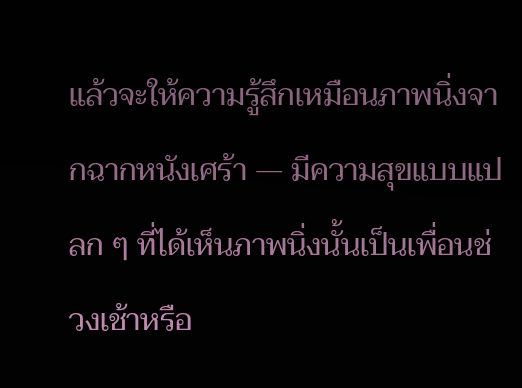แล้วจะให้ความรู้สึกเหมือนภาพนิ่งจากฉากหนังเศร้า — มีความสุขแบบแปลก ๆ ที่ได้เห็นภาพนิ่งนั้นเป็นเพื่อนช่วงเช้าหรือ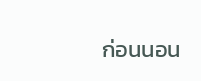ก่อนนอน